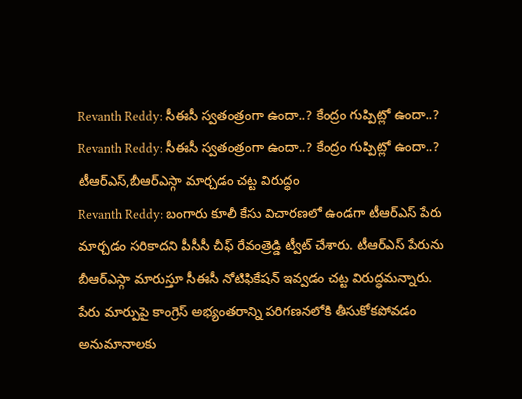Revanth Reddy: సీఈసీ స్వతంత్రంగా ఉందా..? కేంద్రం గుప్పిట్లో ఉందా..?
Revanth Reddy: సీఈసీ స్వతంత్రంగా ఉందా..? కేంద్రం గుప్పిట్లో ఉందా..?
టీఆర్ఎస్,బీఆర్ఎస్గా మార్చడం చట్ట విరుద్ధం
Revanth Reddy: బంగారు కూలీ కేసు విచారణలో ఉండగా టీఆర్ఎస్ పేరు మార్చడం సరికాదని పీసీసీ చీఫ్ రేవంత్రెడ్డి ట్వీట్ చేశారు. టీఆర్ఎస్ పేరును బీఆర్ఎస్గా మారుస్తూ సీఈసీ నోటిఫికేషన్ ఇవ్వడం చట్ట విరుద్ధమన్నారు. పేరు మార్పుపై కాంగ్రెస్ అభ్యంతరాన్ని పరిగణనలోకి తీసుకోకపోవడం అనుమానాలకు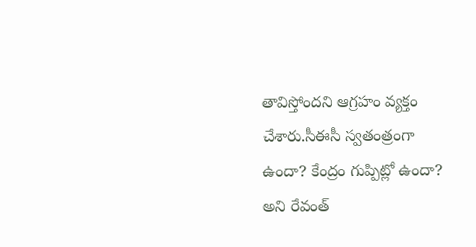తావిస్తోందని ఆగ్రహం వ్యక్తం చేశారు.సీఈసీ స్వతంత్రంగా ఉందా? కేంద్రం గుప్పిట్లో ఉందా? అని రేవంత్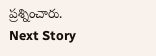ప్రశ్నించారు.
Next Story